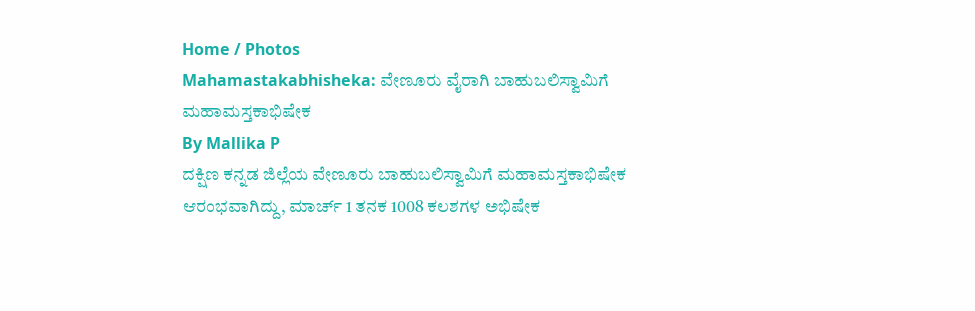Home / Photos
Mahamastakabhisheka: ವೇಣೂರು ವೈರಾಗಿ ಬಾಹುಬಲಿಸ್ವಾಮಿಗೆ ಮಹಾಮಸ್ತಕಾಭಿಷೇಕ
By Mallika P
ದಕ್ಷಿಣ ಕನ್ನಡ ಜಿಲ್ಲೆಯ ವೇಣೂರು ಬಾಹುಬಲಿಸ್ವಾಮಿಗೆ ಮಹಾಮಸ್ತಕಾಭಿಷೇಕ ಆರಂಭವಾಗಿದ್ದು, ಮಾರ್ಚ್ 1 ತನಕ 1008 ಕಲಶಗಳ ಅಭಿಷೇಕ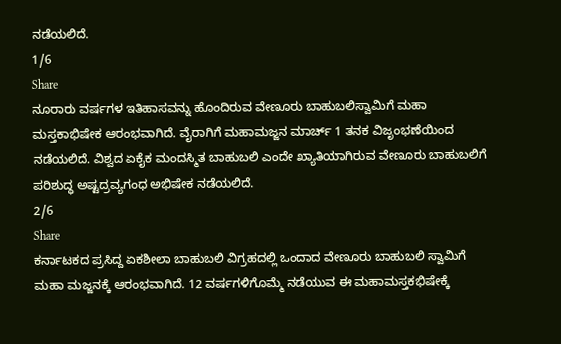ನಡೆಯಲಿದೆ.
1/6
Share
ನೂರಾರು ವರ್ಷಗಳ ಇತಿಹಾಸವನ್ನು ಹೊಂದಿರುವ ವೇಣೂರು ಬಾಹುಬಲಿಸ್ವಾಮಿಗೆ ಮಹಾ ಮಸ್ತಕಾಭಿಷೇಕ ಆರಂಭವಾಗಿದೆ. ವೈರಾಗಿಗೆ ಮಹಾಮಜ್ಜನ ಮಾರ್ಚ್ 1 ತನಕ ವಿಜೃಂಭಣೆಯಿಂದ ನಡೆಯಲಿದೆ. ವಿಶ್ವದ ಏಕೈಕ ಮಂದಸ್ಮಿತ ಬಾಹುಬಲಿ ಎಂದೇ ಖ್ಯಾತಿಯಾಗಿರುವ ವೇಣೂರು ಬಾಹುಬಲಿಗೆ ಪರಿಶುದ್ಧ ಅಷ್ಟದ್ರವ್ಯಗಂಧ ಅಭಿಷೇಕ ನಡೆಯಲಿದೆ.
2/6
Share
ಕರ್ನಾಟಕದ ಪ್ರಸಿದ್ದ ಏಕಶೀಲಾ ಬಾಹುಬಲಿ ವಿಗ್ರಹದಲ್ಲಿ ಒಂದಾದ ವೇಣೂರು ಬಾಹುಬಲಿ ಸ್ವಾಮಿಗೆ ಮಹಾ ಮಜ್ಜನಕ್ಕೆ ಆರಂಭವಾಗಿದೆ. 12 ವರ್ಷಗಳಿಗೊಮ್ಮೆ ನಡೆಯುವ ಈ ಮಹಾಮಸ್ತಕಭಿಷೇಕ್ಕೆ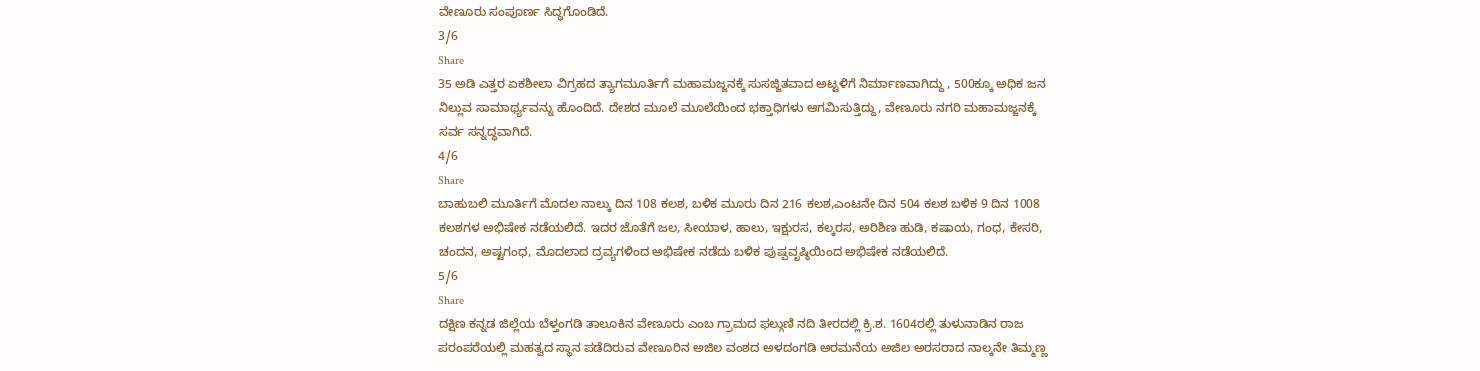ವೇಣೂರು ಸಂಪೂರ್ಣ ಸಿದ್ಧಗೊಂಡಿದೆ.
3/6
Share
35 ಅಡಿ ಎತ್ತರ ಏಕಶೀಲಾ ವಿಗ್ರಹದ ತ್ಯಾಗಮೂರ್ತಿಗೆ ಮಹಾಮಜ್ಜನಕ್ಕೆ ಸುಸಜ್ಜಿತವಾದ ಅಟ್ಟಳಿಗೆ ನಿರ್ಮಾಣವಾಗಿದ್ದು , 500ಕ್ಕೂ ಅಧಿಕ ಜನ ನಿಲ್ಲುವ ಸಾಮಾರ್ಥ್ಯವನ್ನು ಹೊಂದಿದೆ. ದೇಶದ ಮೂಲೆ ಮೂಲೆಯಿಂದ ಭಕ್ತಾಧಿಗಳು ಆಗಮಿಸುತ್ತಿದ್ದು, ವೇಣೂರು ನಗರಿ ಮಹಾಮಜ್ಜನಕ್ಕೆ ಸರ್ವ ಸನ್ನದ್ಧವಾಗಿದೆ.
4/6
Share
ಬಾಹುಬಲಿ ಮೂರ್ತಿಗೆ ಮೊದಲ ನಾಲ್ಕು ದಿನ 108 ಕಲಶ, ಬಳಿಕ ಮೂರು ದಿನ 216 ಕಲಶ,ಎಂಟನೇ ದಿನ 504 ಕಲಶ ಬಳಿಕ 9 ದಿನ 1008 ಕಲಶಗಳ ಅಭಿಷೇಕ ನಡೆಯಲಿದೆ. ಇದರ ಜೊತೆಗೆ ಜಲ, ಸೀಯಾಳ, ಹಾಲು, ಇಕ್ಷುರಸ, ಕಲ್ಕರಸ, ಅರಿಶಿಣ ಹುಡಿ, ಕಷಾಯ, ಗಂಧ, ಕೇಸರಿ, ಚಂದನ, ಅಷ್ಟಗಂಧ, ಮೊದಲಾದ ದ್ರವ್ಯಗಳಿಂದ ಅಭಿಷೇಕ ನಡೆದು ಬಳಿಕ ಪುಷ್ಪವೃಷ್ಠಿಯಿಂದ ಅಭಿಷೇಕ ನಡೆಯಲಿದೆ.
5/6
Share
ದಕ್ಷಿಣ ಕನ್ನಡ ಜಿಲ್ಲೆಯ ಬೆಳ್ತಂಗಡಿ ತಾಲೂಕಿನ ವೇಣೂರು ಎಂಬ ಗ್ರಾಮದ ಫಲ್ಗುಣಿ ನದಿ ತೀರದಲ್ಲಿ ಕ್ರಿ.ಶ. 1604ರಲ್ಲಿ ತುಳುನಾಡಿನ ರಾಜ ಪರಂಪರೆಯಲ್ಲಿ ಮಹತ್ವದ ಸ್ಥಾನ ಪಡೆದಿರುವ ವೇಣೂರಿನ ಅಜಿಲ ವಂಶದ ಅಳದಂಗಡಿ ಅರಮನೆಯ ಅಜಿಲ ಅರಸರಾದ ನಾಲ್ಕನೇ ತಿಮ್ಮಣ್ಣ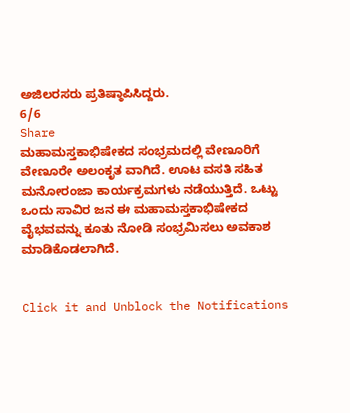ಅಜಿಲರಸರು ಪ್ರತಿಷ್ಠಾಪಿಸಿದ್ದರು.
6/6
Share
ಮಹಾಮಸ್ತಕಾಭಿಷೇಕದ ಸಂಭ್ರಮದಲ್ಲಿ ವೇಣೂರಿಗೆ ವೇಣೂರೇ ಅಲಂಕೃತ ವಾಗಿದೆ. ಊಟ ವಸತಿ ಸಹಿತ ಮನೋರಂಜಾ ಕಾರ್ಯಕ್ರಮಗಳು ನಡೆಯುತ್ತಿದೆ. ಒಟ್ಟು ಒಂದು ಸಾವಿರ ಜನ ಈ ಮಹಾಮಸ್ತಕಾಭಿಷೇಕದ ವೈಭವವನ್ನು ಕೂತು ನೋಡಿ ಸಂಭ್ರಮಿಸಲು ಅವಕಾಶ ಮಾಡಿಕೊಡಲಾಗಿದೆ.


Click it and Unblock the Notifications